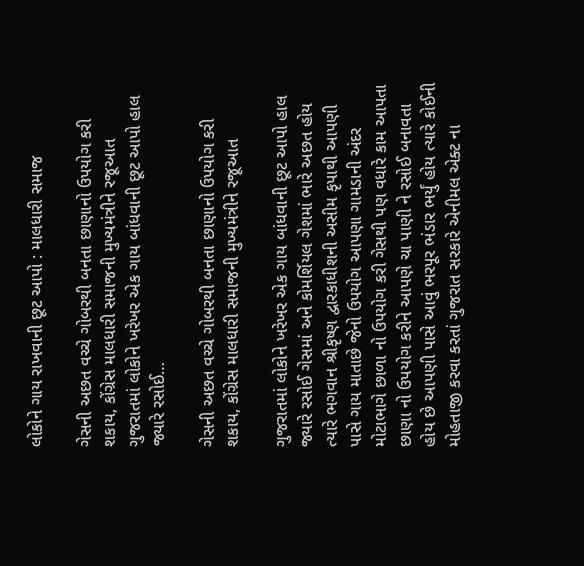લોકોને ગાય રાખવાની છૂટ આપો : માલધારી સમાજ

ગેસની અછત વચ્ચે ગોબરથી બનતા છાણાનો ઉપયોગ કરી શકાય, કોંગ્રેસ માલધારી સમાજની મુખ્યમંત્રીને રજૂઆત ગુજરાતમાં લોકોને ખરેખર એક ગાય બાંધવાની છૂટ આપો હાલ જ્યારે રસોઈ…

ગેસની અછત વચ્ચે ગોબરથી બનતા છાણાનો ઉપયોગ કરી શકાય, કોંગ્રેસ માલધારી સમાજની મુખ્યમંત્રીને રજૂઆત

ગુજરાતમાં લોકોને ખરેખર એક ગાય બાંધવાની છૂટ આપો હાલ જ્યારે રસોઈ ગેસમાં અને કોમર્શિયલ ગેશમાં ભારે અછત હોય ત્યારે ભગવાન શ્રીકૃષ્ણ દ્વારકાધીશની અસીમ કૃપાથી આપણી પાસે ગાય માતાછે જેનો ઉપયોગ આપણા ગામડાની અંદર મોટાભાગે છાળા નો ઉપયોગ કરી ગેસથી પણ વધારે કામ આપતા છાણા નો ઉપયોગ કરીને આપણે ચા પાણી ને રસોઈ બનાવતા હોય છે આપણી પાસે આવું ભરપૂર ભંડાર ભર્યું હોય ત્યારે કોઈની મોહતાજી કરવા કરતાં ગુજરાત સરકારે એનીમલ એક્ટ ના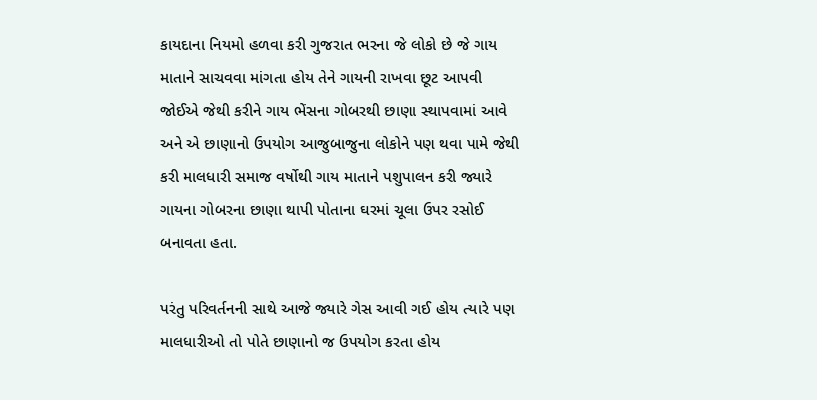કાયદાના નિયમો હળવા કરી ગુજરાત ભરના જે લોકો છે જે ગાય માતાને સાચવવા માંગતા હોય તેને ગાયની રાખવા છૂટ આપવી જોઈએ જેથી કરીને ગાય ભેંસના ગોબરથી છાણા સ્થાપવામાં આવે અને એ છાણાનો ઉપયોગ આજુબાજુના લોકોને પણ થવા પામે જેથી કરી માલધારી સમાજ વર્ષોથી ગાય માતાને પશુપાલન કરી જ્યારે ગાયના ગોબરના છાણા થાપી પોતાના ઘરમાં ચૂલા ઉપર રસોઈ બનાવતા હતા.

પરંતુ પરિવર્તનની સાથે આજે જ્યારે ગેસ આવી ગઈ હોય ત્યારે પણ માલધારીઓ તો પોતે છાણાનો જ ઉપયોગ કરતા હોય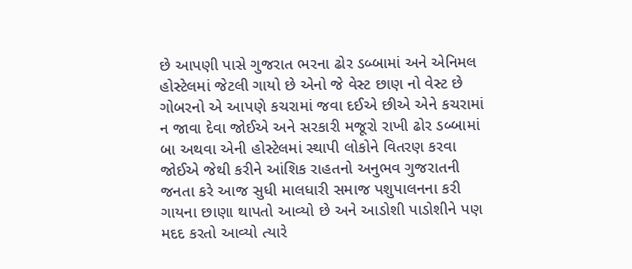છે આપણી પાસે ગુજરાત ભરના ઢોર ડબ્બામાં અને એનિમલ હોસ્ટેલમાં જેટલી ગાયો છે એનો જે વેસ્ટ છાણ નો વેસ્ટ છે ગોબરનો એ આપણે કચરામાં જવા દઈએ છીએ એને કચરામાં ન જાવા દેવા જોઈએ અને સરકારી મજૂરો રાખી ઢોર ડબ્બામાં બા અથવા એની હોસ્ટેલમાં સ્થાપી લોકોને વિતરણ કરવા જોઈએ જેથી કરીને આંશિક રાહતનો અનુભવ ગુજરાતની જનતા કરે આજ સુધી માલધારી સમાજ પશુપાલનના કરી ગાયના છાણા થાપતો આવ્યો છે અને આડોશી પાડોશીને પણ મદદ કરતો આવ્યો ત્યારે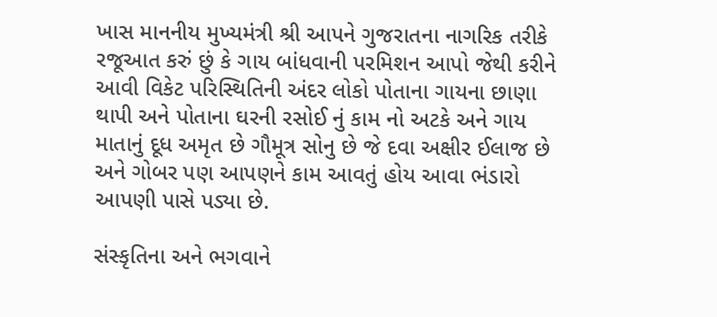ખાસ માનનીય મુખ્યમંત્રી શ્રી આપને ગુજરાતના નાગરિક તરીકે રજૂઆત કરું છું કે ગાય બાંધવાની પરમિશન આપો જેથી કરીને આવી વિકેટ પરિસ્થિતિની અંદર લોકો પોતાના ગાયના છાણા થાપી અને પોતાના ઘરની રસોઈ નું કામ નો અટકે અને ગાય માતાનું દૂધ અમૃત છે ગૌમૂત્ર સોનુ છે જે દવા અક્ષીર ઈલાજ છે અને ગોબર પણ આપણને કામ આવતું હોય આવા ભંડારો આપણી પાસે પડ્યા છે.

સંસ્કૃતિના અને ભગવાને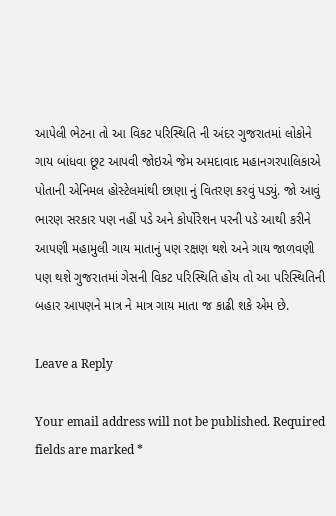આપેલી ભેટના તો આ વિકટ પરિસ્થિતિ ની અંદર ગુજરાતમાં લોકોને ગાય બાંધવા છૂટ આપવી જોઇએ જેમ અમદાવાદ મહાનગરપાલિકાએ પોતાની એનિમલ હોસ્ટેલમાંથી છાણા નું વિતરણ કરવું પડ્યું. જો આવું ભારણ સરકાર પણ નહીં પડે અને કોર્પોરેશન પરની પડે આથી કરીને આપણી મહામુલી ગાય માતાનું પણ રક્ષણ થશે અને ગાય જાળવણી પણ થશે ગુજરાતમાં ગેસની વિકટ પરિસ્થિતિ હોય તો આ પરિસ્થિતિની બહાર આપણને માત્ર ને માત્ર ગાય માતા જ કાઢી શકે એમ છે.

Leave a Reply

Your email address will not be published. Required fields are marked *